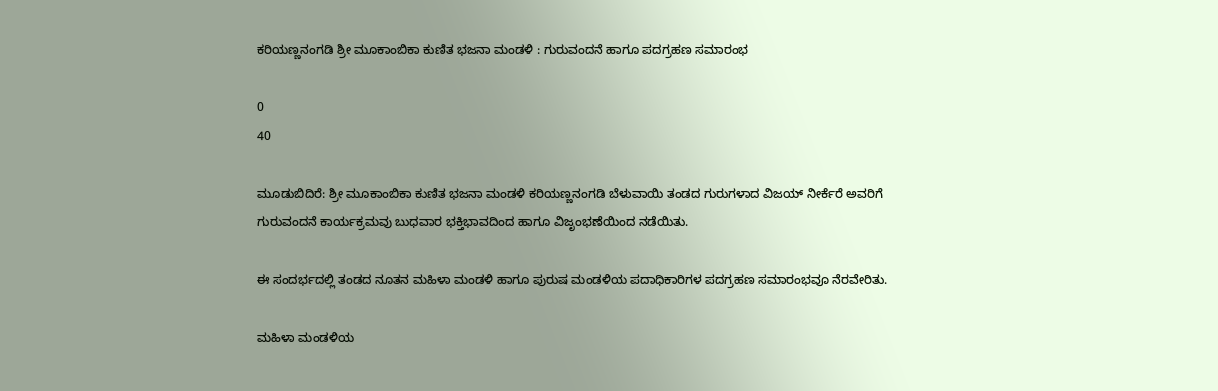ಕರಿಯಣ್ಣನಂಗಡಿ ಶ್ರೀ ಮೂಕಾಂಬಿಕಾ ಕುಣಿತ ಭಜನಾ ಮಂಡಳಿ : ಗುರುವಂದನೆ ಹಾಗೂ ಪದಗ್ರಹಣ ಸಮಾರಂಭ

0
40

ಮೂಡುಬಿದಿರೆ: ಶ್ರೀ ಮೂಕಾಂಬಿಕಾ ಕುಣಿತ ಭಜನಾ ಮಂಡಳಿ ಕರಿಯಣ್ಣನಂಗಡಿ ಬೆಳುವಾಯಿ ತಂಡದ ಗುರುಗಳಾದ ವಿಜಯ್ ನೀರ್ಕೆರೆ ಅವರಿಗೆ ಗುರುವಂದನೆ ಕಾರ್ಯಕ್ರಮವು ಬುಧವಾರ ಭಕ್ತಿಭಾವದಿಂದ ಹಾಗೂ ವಿಜೃಂಭಣೆಯಿಂದ ನಡೆಯಿತು.

ಈ ಸಂದರ್ಭದಲ್ಲಿ ತಂಡದ ನೂತನ ಮಹಿಳಾ ಮಂಡಳಿ ಹಾಗೂ ಪುರುಷ ಮಂಡಳಿಯ ಪದಾಧಿಕಾರಿಗಳ ಪದಗ್ರಹಣ ಸಮಾರಂಭವೂ ನೆರವೇರಿತು.

ಮಹಿಳಾ ಮಂಡಳಿಯ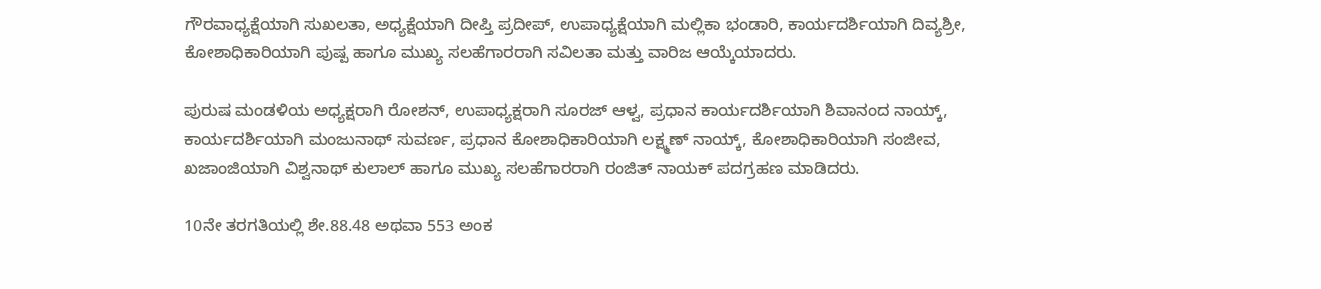ಗೌರವಾಧ್ಯಕ್ಷೆಯಾಗಿ ಸುಖಲತಾ, ಅಧ್ಯಕ್ಷೆಯಾಗಿ ದೀಪ್ತಿ ಪ್ರದೀಪ್, ಉಪಾಧ್ಯಕ್ಷೆಯಾಗಿ ಮಲ್ಲಿಕಾ ಭಂಡಾರಿ, ಕಾರ್ಯದರ್ಶಿಯಾಗಿ ದಿವ್ಯಶ್ರೀ, ಕೋಶಾಧಿಕಾರಿಯಾಗಿ ಪುಷ್ಪ ಹಾಗೂ ಮುಖ್ಯ ಸಲಹೆಗಾರರಾಗಿ ಸವಿಲತಾ ಮತ್ತು ವಾರಿಜ ಆಯ್ಕೆಯಾದರು.

ಪುರುಷ ಮಂಡಳಿಯ ಅಧ್ಯಕ್ಷರಾಗಿ ರೋಶನ್, ಉಪಾಧ್ಯಕ್ಷರಾಗಿ ಸೂರಜ್ ಆಳ್ವ, ಪ್ರಧಾನ ಕಾರ್ಯದರ್ಶಿಯಾಗಿ ಶಿವಾನಂದ ನಾಯ್ಕ್, ಕಾರ್ಯದರ್ಶಿಯಾಗಿ ಮಂಜುನಾಥ್ ಸುವರ್ಣ, ಪ್ರಧಾನ ಕೋಶಾಧಿಕಾರಿಯಾಗಿ ಲಕ್ಷ್ಮಣ್ ನಾಯ್ಕ್, ಕೋಶಾಧಿಕಾರಿಯಾಗಿ ಸಂಜೀವ, ಖಜಾಂಜಿಯಾಗಿ ವಿಶ್ವನಾಥ್ ಕುಲಾಲ್ ಹಾಗೂ ಮುಖ್ಯ ಸಲಹೆಗಾರರಾಗಿ ರಂಜಿತ್ ನಾಯಕ್ ಪದಗ್ರಹಣ ಮಾಡಿದರು.

10ನೇ ತರಗತಿಯಲ್ಲಿ ಶೇ.88.48 ಅಥವಾ 553 ಅಂಕ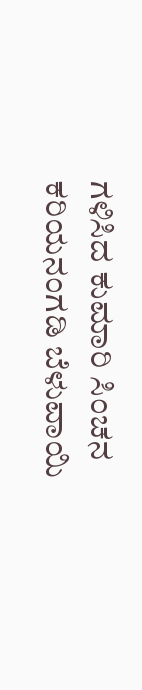ಗಳಿಸಿದ ಕುಮಾರಿ ಸಿಂಚನ ಕರಿಯನಂಗಡಿ ಬೆಳುವಾಯಿ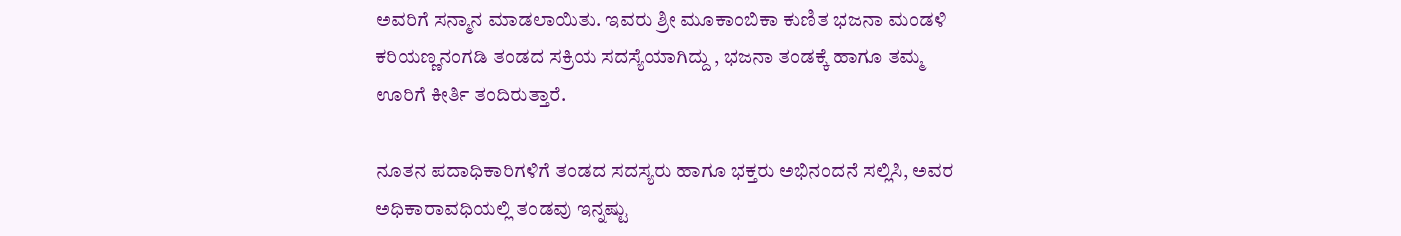ಅವರಿಗೆ ಸನ್ಮಾನ ಮಾಡಲಾಯಿತು. ಇವರು ಶ್ರೀ ಮೂಕಾಂಬಿಕಾ ಕುಣಿತ ಭಜನಾ ಮಂಡಳಿ ಕರಿಯಣ್ಣನಂಗಡಿ ತಂಡದ ಸಕ್ರಿಯ ಸದಸ್ಯೆಯಾಗಿದ್ದು , ಭಜನಾ ತಂಡಕ್ಕೆ ಹಾಗೂ ತಮ್ಮ ಊರಿಗೆ ಕೀರ್ತಿ ತಂದಿರುತ್ತಾರೆ.

ನೂತನ ಪದಾಧಿಕಾರಿಗಳಿಗೆ ತಂಡದ ಸದಸ್ಯರು ಹಾಗೂ ಭಕ್ತರು ಅಭಿನಂದನೆ ಸಲ್ಲಿಸಿ, ಅವರ ಅಧಿಕಾರಾವಧಿಯಲ್ಲಿ ತಂಡವು ಇನ್ನಷ್ಟು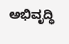ಅಭಿವೃದ್ಧಿ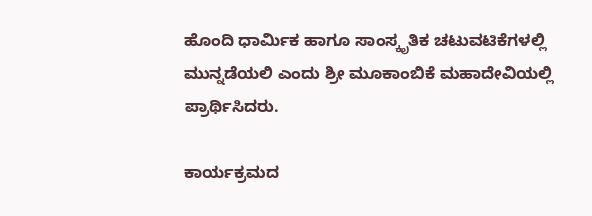ಹೊಂದಿ ಧಾರ್ಮಿಕ ಹಾಗೂ ಸಾಂಸ್ಕೃತಿಕ ಚಟುವಟಿಕೆಗಳಲ್ಲಿ ಮುನ್ನಡೆಯಲಿ ಎಂದು ಶ್ರೀ ಮೂಕಾಂಬಿಕೆ ಮಹಾದೇವಿಯಲ್ಲಿ ಪ್ರಾರ್ಥಿಸಿದರು.

ಕಾರ್ಯಕ್ರಮದ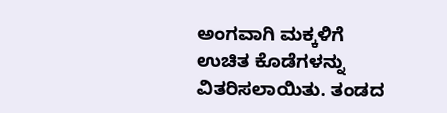ಅಂಗವಾಗಿ ಮಕ್ಕಳಿಗೆ ಉಚಿತ ಕೊಡೆಗಳನ್ನು ವಿತರಿಸಲಾಯಿತು. ತಂಡದ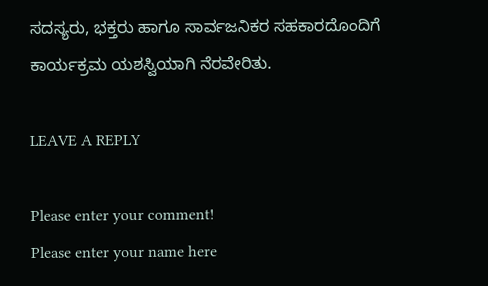ಸದಸ್ಯರು, ಭಕ್ತರು ಹಾಗೂ ಸಾರ್ವಜನಿಕರ ಸಹಕಾರದೊಂದಿಗೆ ಕಾರ್ಯಕ್ರಮ ಯಶಸ್ವಿಯಾಗಿ ನೆರವೇರಿತು.

LEAVE A REPLY

Please enter your comment!
Please enter your name here